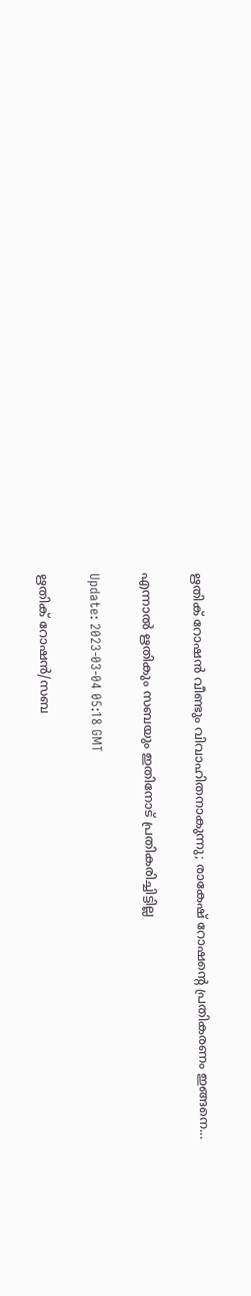ഋതിക് റോഷന്‍ വീണ്ടും വിവാഹിതനാകുന്നു; രാകേഷ് റോഷന്‍റെ പ്രതികരണം ഇങ്ങനെ...

എന്നാല്‍ ഋതികും സബയും ഇതിനോട് പ്രതികരിച്ചിട്ടില്ല

Update: 2023-03-04 05:18 GMT

ഋതിക് റോഷന്‍/സബ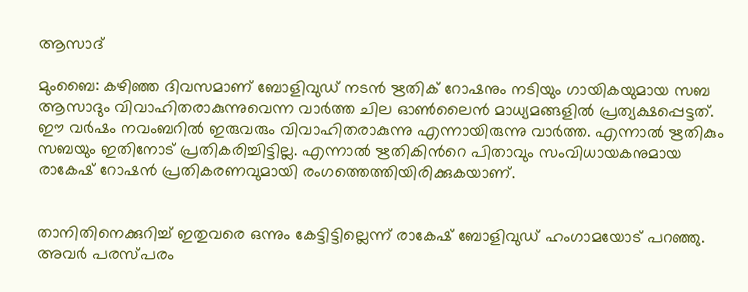ആസാദ്

മുംബൈ: കഴിഞ്ഞ ദിവസമാണ് ബോളിവുഡ് നടന്‍ ഋതിക് റോഷനും നടിയും ഗായികയുമായ സബ ആസാദും വിവാഹിതരാകുന്നുവെന്ന വാര്‍ത്ത ചില ഓണ്‍ലൈന്‍ മാധ്യമങ്ങളില്‍ പ്രത്യക്ഷപ്പെട്ടത്. ഈ വര്‍ഷം നവംബറില്‍ ഇരുവരും വിവാഹിതരാകുന്നു എന്നായിരുന്നു വാര്‍ത്ത. എന്നാല്‍ ഋതികും സബയും ഇതിനോട് പ്രതികരിച്ചിട്ടില്ല. എന്നാല്‍ ഋതികിന്‍റെ പിതാവും സംവിധായകനുമായ രാകേഷ് റോഷന്‍ പ്രതികരണവുമായി രംഗത്തെത്തിയിരിക്കുകയാണ്.


താനിതിനെക്കുറിച്ച് ഇതുവരെ ഒന്നും കേട്ടിട്ടില്ലെന്ന് രാകേഷ് ബോളിവുഡ് ഹംഗാമയോട് പറഞ്ഞു. അവര്‍ പരസ്പരം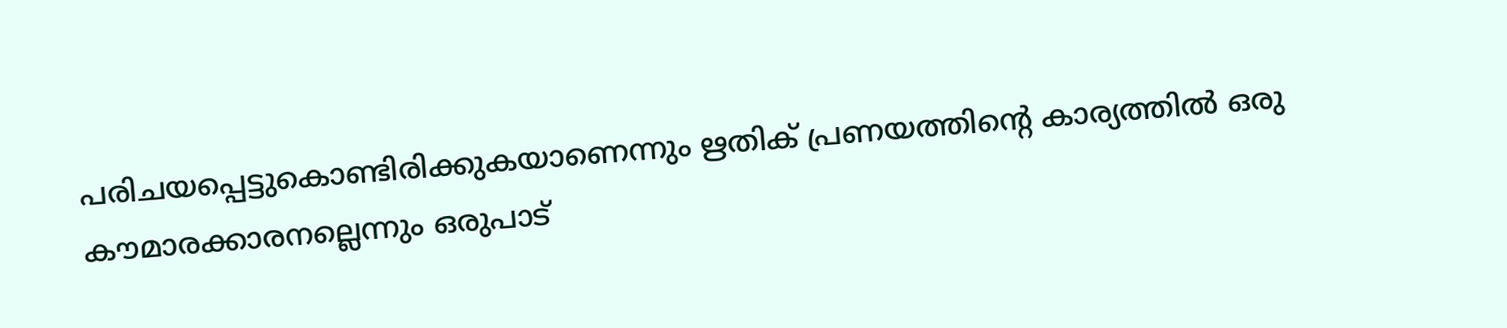പരിചയപ്പെട്ടുകൊണ്ടിരിക്കുകയാണെന്നും ഋതിക് പ്രണയത്തിന്‍റെ കാര്യത്തില്‍ ഒരു കൗമാരക്കാരനല്ലെന്നും ഒരുപാട്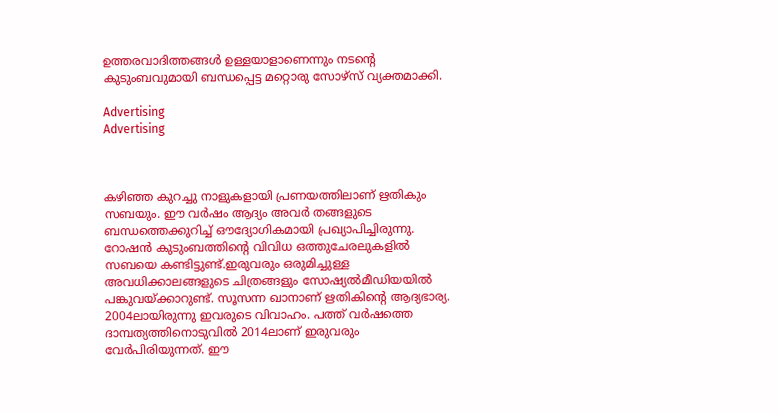ഉത്തരവാദിത്തങ്ങള്‍ ഉള്ളയാളാണെന്നും നടന്‍റെ കുടുംബവുമായി ബന്ധപ്പെട്ട മറ്റൊരു സോഴ്സ് വ്യക്തമാക്കി.

Advertising
Advertising



കഴിഞ്ഞ കുറച്ചു നാളുകളായി പ്രണയത്തിലാണ് ഋതികും സബയും. ഈ വർഷം ആദ്യം അവർ തങ്ങളുടെ ബന്ധത്തെക്കുറിച്ച് ഔദ്യോഗികമായി പ്രഖ്യാപിച്ചിരുന്നു. റോഷൻ കുടുംബത്തിന്‍റെ വിവിധ ഒത്തുചേരലുകളിൽ സബയെ കണ്ടിട്ടുണ്ട്.ഇരുവരും ഒരുമിച്ചുള്ള അവധിക്കാലങ്ങളുടെ ചിത്രങ്ങളും സോഷ്യല്‍മീഡിയയില്‍ പങ്കുവയ്ക്കാറുണ്ട്. സൂസന്ന ഖാനാണ് ഋതികിന്‍റെ ആദ്യഭാര്യ. 2004ലായിരുന്നു ഇവരുടെ വിവാഹം. പത്ത് വര്‍ഷത്തെ ദാമ്പത്യത്തിനൊടുവില്‍ 2014ലാണ് ഇരുവരും വേര്‍പിരിയുന്നത്. ഈ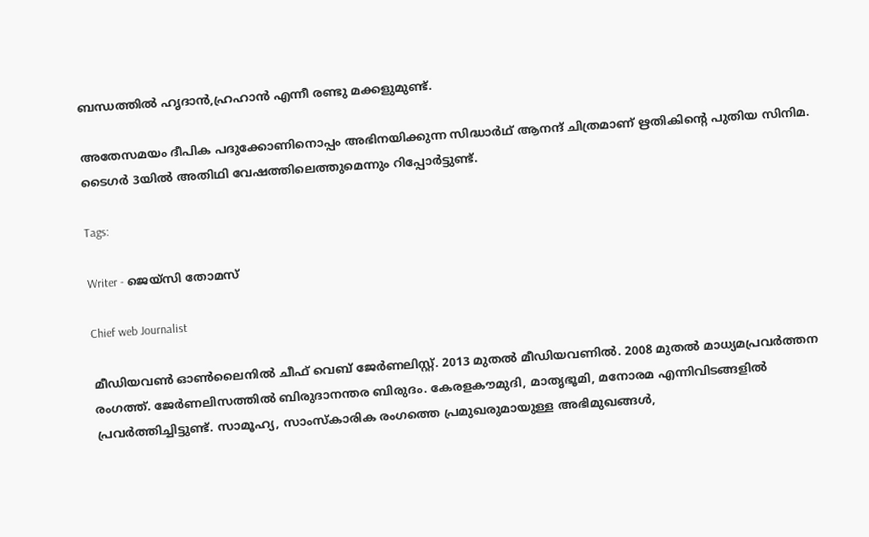ബന്ധത്തില്‍ ഹൃദാന്‍,ഹ്രഹാന്‍ എന്നീ രണ്ടു മക്കളുമുണ്ട്.

അതേസമയം ദീപിക പദുക്കോണിനൊപ്പം അഭിനയിക്കുന്ന സിദ്ധാര്‍ഥ് ആനന്ദ് ചിത്രമാണ് ഋതികിന്‍റെ പുതിയ സിനിമ. ടൈഗര്‍ 3യില്‍ അതിഥി വേഷത്തിലെത്തുമെന്നും റിപ്പോര്‍ട്ടുണ്ട്.

Tags:

Writer - ജെയ്സി തോമസ്

Chief web Journalist

മീഡിയവൺ ഓൺലൈനിൽ ചീഫ് വെബ് ജേർണലിസ്റ്റ്. 2013 മുതൽ മീഡിയവണിൽ. 2008 മുതൽ മാധ്യമപ്രവർത്തന രംഗത്ത്. ജേർണലിസത്തിൽ ബിരുദാനന്തര ബിരുദം. കേരളകൗമുദി, മാതൃഭൂമി, മനോരമ എന്നിവിടങ്ങളിൽ പ്രവർത്തിച്ചിട്ടുണ്ട്. സാമൂഹ്യ, സാംസ്‌കാരിക രംഗത്തെ പ്രമുഖരുമായുള്ള അഭിമുഖങ്ങൾ,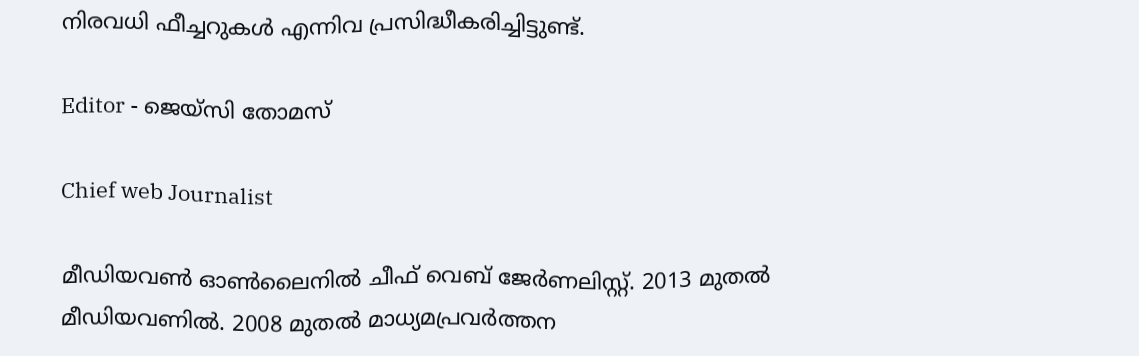നിരവധി ഫീച്ചറുകൾ എന്നിവ പ്രസിദ്ധീകരിച്ചിട്ടുണ്ട്.

Editor - ജെയ്സി തോമസ്

Chief web Journalist

മീഡിയവൺ ഓൺലൈനിൽ ചീഫ് വെബ് ജേർണലിസ്റ്റ്. 2013 മുതൽ മീഡിയവണിൽ. 2008 മുതൽ മാധ്യമപ്രവർത്തന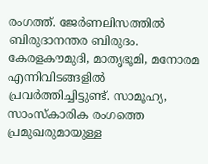രംഗത്ത്. ജേർണലിസത്തിൽ ബിരുദാനന്തര ബിരുദം. കേരളകൗമുദി, മാതൃഭൂമി, മനോരമ എന്നിവിടങ്ങളിൽ പ്രവർത്തിച്ചിട്ടുണ്ട്. സാമൂഹ്യ, സാംസ്‌കാരിക രംഗത്തെ പ്രമുഖരുമായുള്ള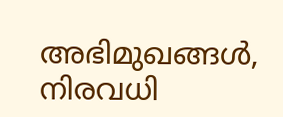അഭിമുഖങ്ങൾ, നിരവധി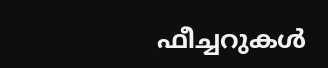ഫീച്ചറുകൾ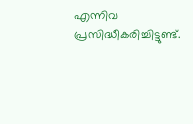എന്നിവ പ്രസിദ്ധീകരിച്ചിട്ടുണ്ട്.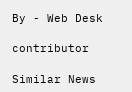By - Web Desk

contributor

Similar News